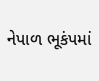નેપાળ ભૂકંપમાં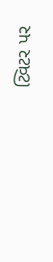ટ્વિટર પર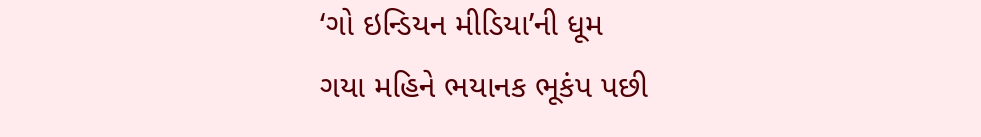‘ગો ઇન્ડિયન મીડિયા’ની ધૂમ
ગયા મહિને ભયાનક ભૂકંપ પછી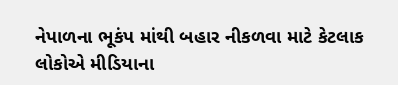નેપાળના ભૂકંપ માંથી બહાર નીકળવા માટે કેટલાક લોકોએ મીડિયાના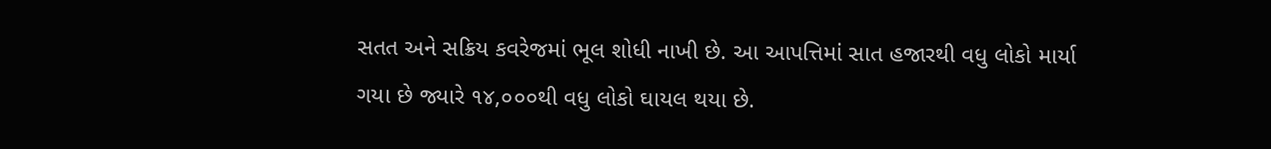સતત અને સક્રિય કવરેજમાં ભૂલ શોધી નાખી છે. આ આપત્તિમાં સાત હજારથી વધુ લોકો માર્યા ગયા છે જ્યારે ૧૪,૦૦૦થી વધુ લોકો ઘાયલ થયા છે.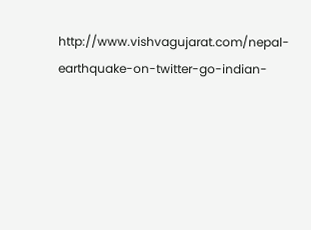http://www.vishvagujarat.com/nepal-earthquake-on-twitter-go-indian-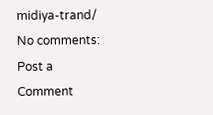midiya-trand/
No comments:
Post a Comment